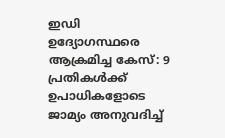ഇഡി ഉദ്യോഗസ്ഥരെ ആക്രമിച്ച കേസ്: 9 പ്രതികൾക്ക് ഉപാധികളോടെ ജാമ്യം അനുവദിച്ച്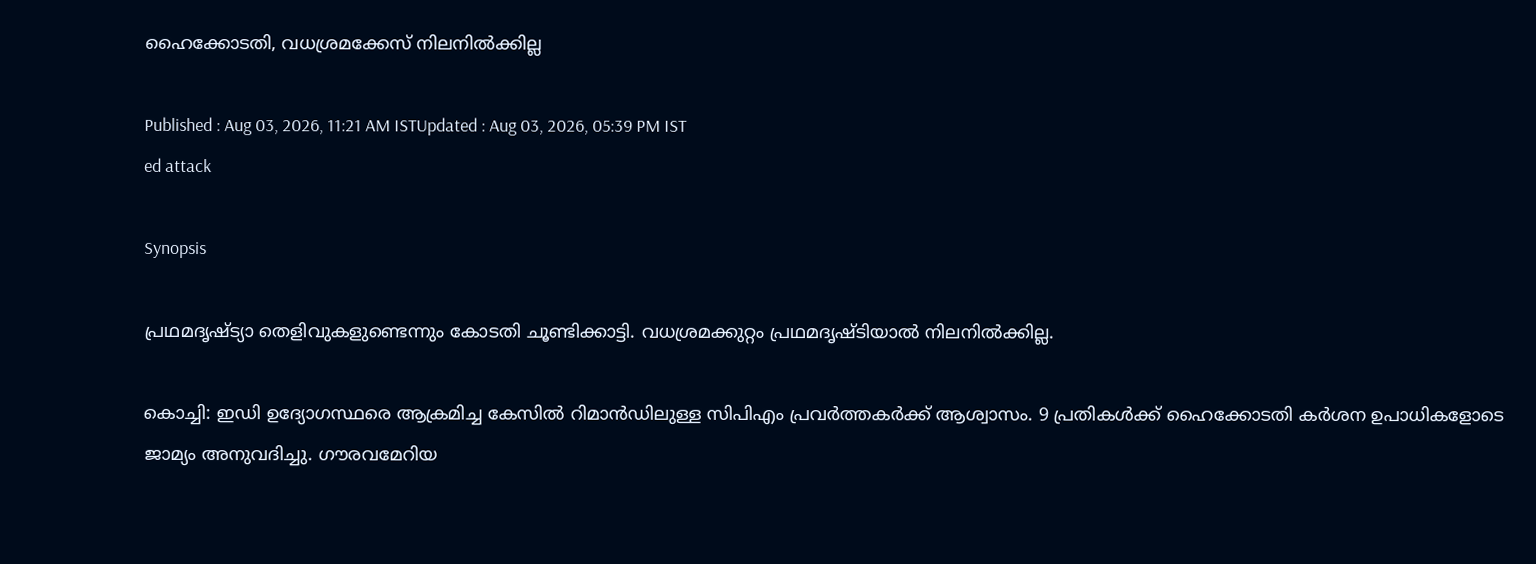ഹൈക്കോടതി, വധശ്രമക്കേസ് നിലനിൽക്കില്ല

Published : Aug 03, 2026, 11:21 AM ISTUpdated : Aug 03, 2026, 05:39 PM IST
ed attack

Synopsis

പ്രഥമദൃഷ്ട്യാ തെളിവുകളുണ്ടെന്നും കോടതി ചൂണ്ടിക്കാട്ടി. വധശ്രമക്കുറ്റം പ്രഥമദൃഷ്ടിയാൽ നിലനിൽക്കില്ല.

കൊച്ചി: ഇഡി ഉദ്യോഗസ്ഥരെ ആക്രമിച്ച കേസിൽ റിമാൻഡിലുള്ള സിപിഎം പ്രവർത്തകർക്ക് ആശ്വാസം. 9 പ്രതികൾക്ക് ഹൈക്കോടതി കർശന ഉപാധികളോടെ ജാമ്യം അനുവദിച്ചു. ഗൗരവമേറിയ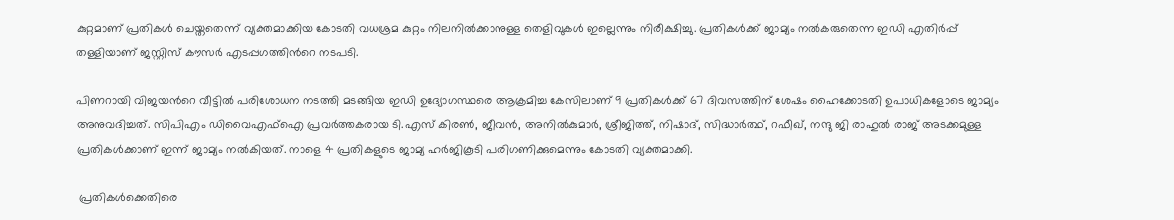കുറ്റമാണ് പ്രതികൾ ചെയ്തതെന്ന് വ്യക്തമാക്കിയ കോടതി വധശ്രമ കുറ്റം നിലനിൽക്കാനുള്ള തെളിവുകൾ ഇല്ലെന്നും നിരീക്ഷിച്ചു. പ്രതികൾക്ക് ജാമ്യം നൽകരുതെന്ന ഇഡി എതിർപ്പ് തള്ളിയാണ് ജസ്റ്റിസ് കൗസർ എടപ്പഗത്തിന്‍റെ നടപടി.

പിണറായി വിജയന്‍റെ വീട്ടിൽ പരിശോധന നടത്തി മടങ്ങിയ ഇഡി ഉദ്യോഗസ്ഥരെ ആക്രമിച്ച കേസിലാണ് 9 പ്രതികൾക്ക് 67 ദിവസത്തിന് ശേഷം ഹൈക്കോടതി ഉപാധികളോടെ ജാമ്യം അനുവദിച്ചത്. സിപിഎം ഡിവൈഎഫ്ഐ പ്രവർത്തകരായ ടി.എസ് കിരൺ, ജീവൻ, അനിൽകുമാർ, ശ്രീജിത്ത്, നിഷാദ്, സിദ്ധാർത്ഥ്, റഫീഖ്, നന്ദു ജി രാഹുൽ രാജ് അടക്കമുള്ള പ്രതികൾക്കാണ് ഇന്ന് ജാമ്യം നൽകിയത്. നാളെ 4 പ്രതികളുടെ ജാമ്യ ഹർജികൂടി പരിഗണിക്കുമെന്നും കോടതി വ്യക്തമാക്കി.

 പ്രതികൾക്കെതിരെ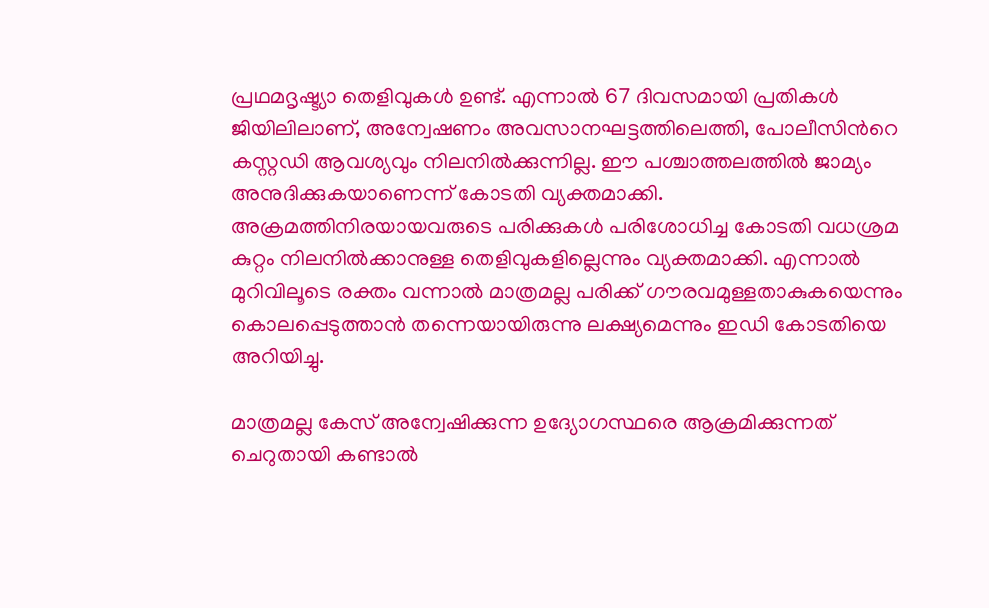പ്രഥമദൃഷ്ട്യാ തെളിവുകൾ ഉണ്ട്. എന്നാൽ 67 ദിവസമായി പ്രതികൾ ജിയിലിലാണ്, അന്വേഷണം അവസാനഘട്ടത്തിലെത്തി, പോലീസിന്‍റെ കസ്റ്റഡി ആവശ്യവും നിലനിൽക്കുന്നില്ല. ഈ പശ്ചാത്തലത്തിൽ ജാമ്യം അനുദിക്കുകയാണെന്ന് കോടതി വ്യക്തമാക്കി. അക്രമത്തിനിരയായവരുടെ പരിക്കുകൾ പരിശോധിച്ച കോടതി വധശ്രമ കുറ്റം നിലനിൽക്കാനുള്ള തെളിവുകളില്ലെന്നും വ്യക്തമാക്കി. എന്നാൽ മുറിവിലൂടെ രക്തം വന്നാൽ മാത്രമല്ല പരിക്ക് ഗൗരവമുള്ളതാകുകയെന്നും കൊലപ്പെടുത്താൻ തന്നെയായിരുന്നു ലക്ഷ്യമെന്നും ഇഡി കോടതിയെ അറിയിച്ചു.

മാത്രമല്ല കേസ് അന്വേഷിക്കുന്ന ഉദ്യോഗസ്ഥരെ ആക്രമിക്കുന്നത് ചെറുതായി കണ്ടാൽ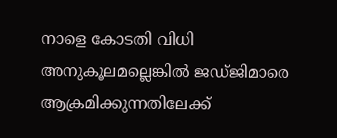നാളെ കോടതി വിധി അനുകൂലമല്ലെങ്കിൽ ജഡ്ജിമാരെ ആക്രമിക്കുന്നതിലേക്ക്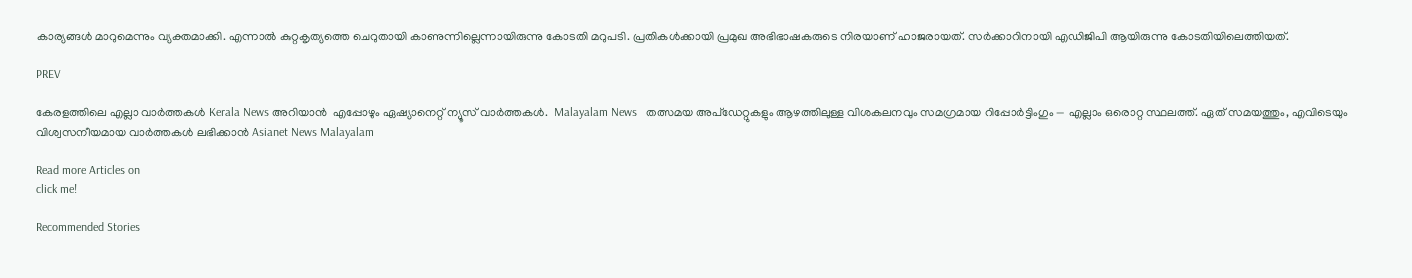കാര്യങ്ങൾ മാറുമെന്നും വ്യക്തമാക്കി. എന്നാൽ കുറ്റകൃത്യത്തെ ചെറുതായി കാണുന്നില്ലെന്നായിരുന്നു കോടതി മറുപടി. പ്രതികൾക്കായി പ്രമുഖ അഭിഭാഷകരുടെ നിരയാണ് ഹാജരായത്. സർക്കാറിനായി എഡിജിപി ആയിരുന്നു കോടതിയിലെത്തിയത്.

PREV

കേരളത്തിലെ എല്ലാ വാർത്തകൾ Kerala News അറിയാൻ  എപ്പോഴും ഏഷ്യാനെറ്റ് ന്യൂസ് വാർത്തകൾ.  Malayalam News   തത്സമയ അപ്‌ഡേറ്റുകളും ആഴത്തിലുള്ള വിശകലനവും സമഗ്രമായ റിപ്പോർട്ടിംഗും — എല്ലാം ഒരൊറ്റ സ്ഥലത്ത്. ഏത് സമയത്തും, എവിടെയും വിശ്വസനീയമായ വാർത്തകൾ ലഭിക്കാൻ Asianet News Malayalam

Read more Articles on
click me!

Recommended Stories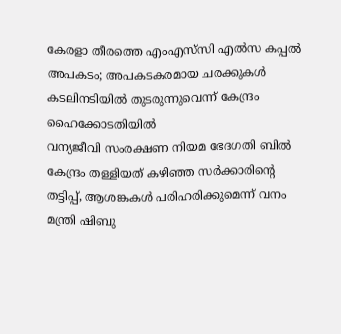കേരളാ തീരത്തെ എംഎസ്‍സി എൽസ കപ്പൽ അപകടം; അപകടകരമായ ചരക്കുകൾ കടലിനടിയിൽ തുടരുന്നുവെന്ന് കേന്ദ്രം ഹൈക്കോടതിയിൽ
വന്യജീവി സംരക്ഷണ നിയമ ഭേദഗതി ബിൽ കേന്ദ്രം തള്ളിയത് കഴിഞ്ഞ സർക്കാരിന്റെ തട്ടിപ്പ്, ആശങ്കകൾ പരിഹരിക്കുമെന്ന് വനം മന്ത്രി ഷിബു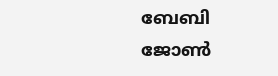ബേബി ജോൺ